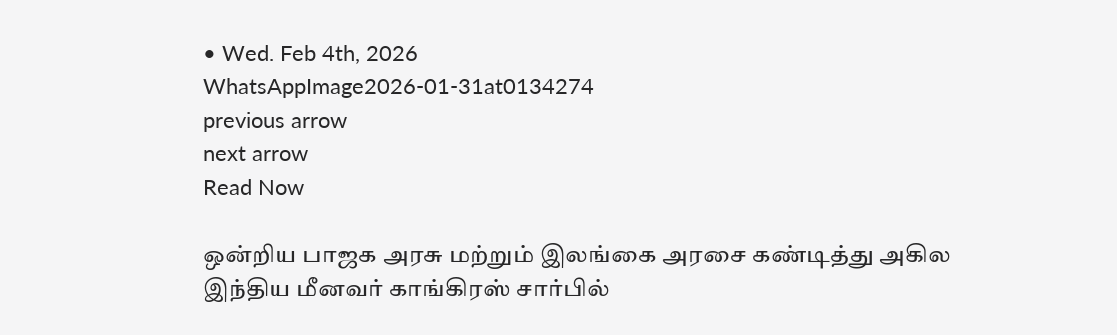• Wed. Feb 4th, 2026
WhatsAppImage2026-01-31at0134274
previous arrow
next arrow
Read Now

ஒன்றிய பாஜக அரசு மற்றும் இலங்கை அரசை கண்டித்து அகில இந்திய மீனவர் காங்கிரஸ் சார்பில்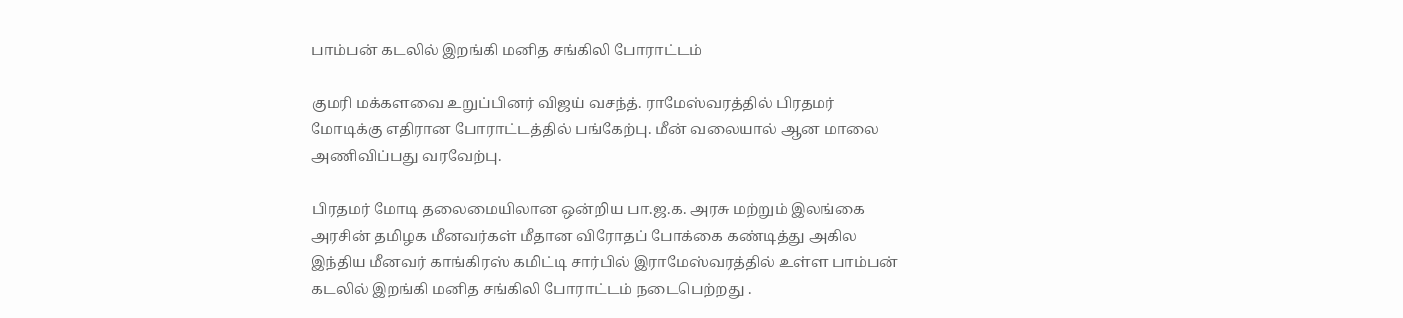பாம்பன் கடலில் இறங்கி மனித சங்கிலி போராட்டம்

குமரி மக்களவை உறுப்பினர் விஜய் வசந்த். ராமேஸ்வரத்தில் பிரதமர் மோடிக்கு எதிரான போராட்டத்தில் பங்கேற்பு. மீன் வலையால் ஆன மாலை அணிவிப்பது வரவேற்பு.

பிரதமர் மோடி தலைமையிலான ஒன்றிய பா.ஜ.க. அரசு மற்றும் இலங்கை அரசின் தமிழக மீனவர்கள் மீதான விரோதப் போக்கை கண்டித்து அகில இந்திய மீனவர் காங்கிரஸ் கமிட்டி சார்பில் இராமேஸ்வரத்தில் உள்ள பாம்பன் கடலில் இறங்கி மனித சங்கிலி போராட்டம் நடைபெற்றது .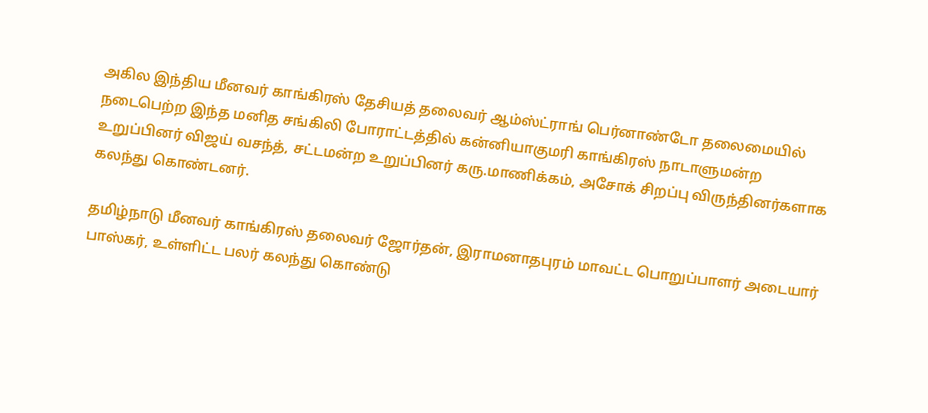அகில இந்திய மீனவர் காங்கிரஸ் தேசியத் தலைவர் ஆம்ஸ்ட்ராங் பெர்னாண்டோ தலைமையில் நடைபெற்ற இந்த மனித சங்கிலி போராட்டத்தில் கன்னியாகுமரி காங்கிரஸ் நாடாளுமன்ற உறுப்பினர் விஜய் வசந்த், சட்டமன்ற உறுப்பினர் கரு.மாணிக்கம், அசோக் சிறப்பு விருந்தினர்களாக கலந்து கொண்டனர்.

தமிழ்நாடு மீனவர் காங்கிரஸ் தலைவர் ஜோர்தன், இராமனாதபுரம் மாவட்ட பொறுப்பாளர் அடையார் பாஸ்கர், உள்ளிட்ட பலர் கலந்து கொண்டு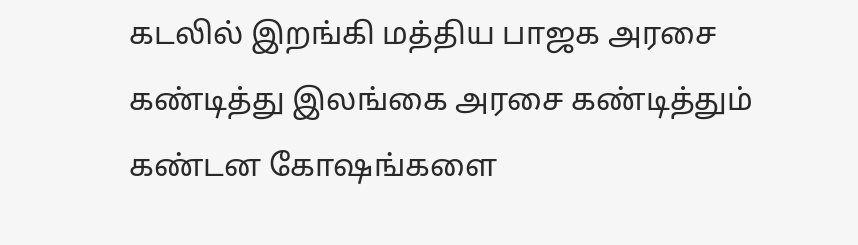கடலில் இறங்கி மத்திய பாஜக அரசை கண்டித்து இலங்கை அரசை கண்டித்தும் கண்டன கோஷங்களை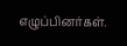எழுப்பினர்கள்.